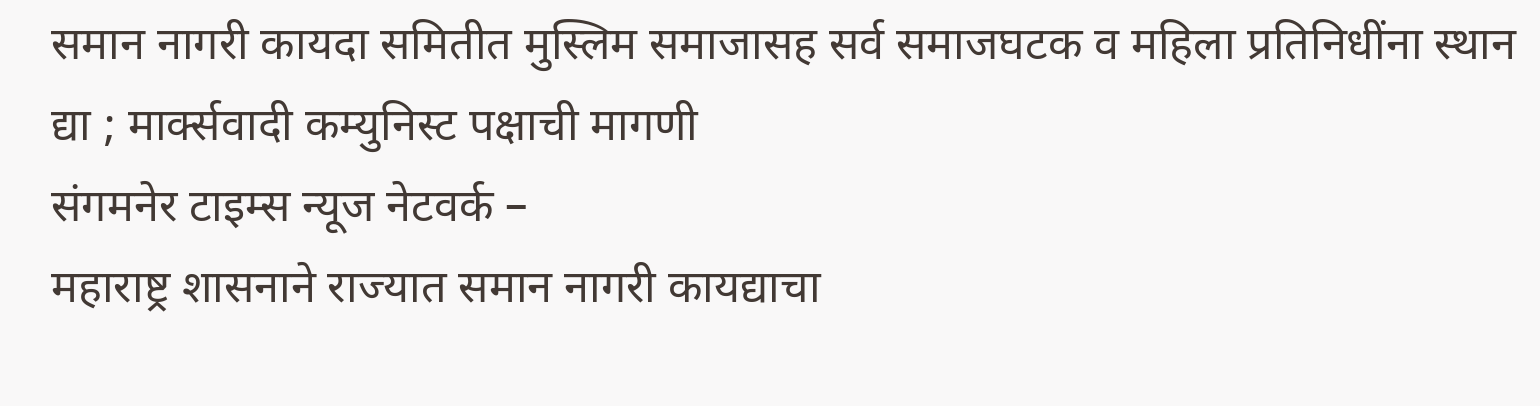समान नागरी कायदा समितीत मुस्लिम समाजासह सर्व समाजघटक व महिला प्रतिनिधींना स्थान द्या ; मार्क्सवादी कम्युनिस्ट पक्षाची मागणी
संगमनेर टाइम्स न्यूज नेटवर्क –
महाराष्ट्र शासनाने राज्यात समान नागरी कायद्याचा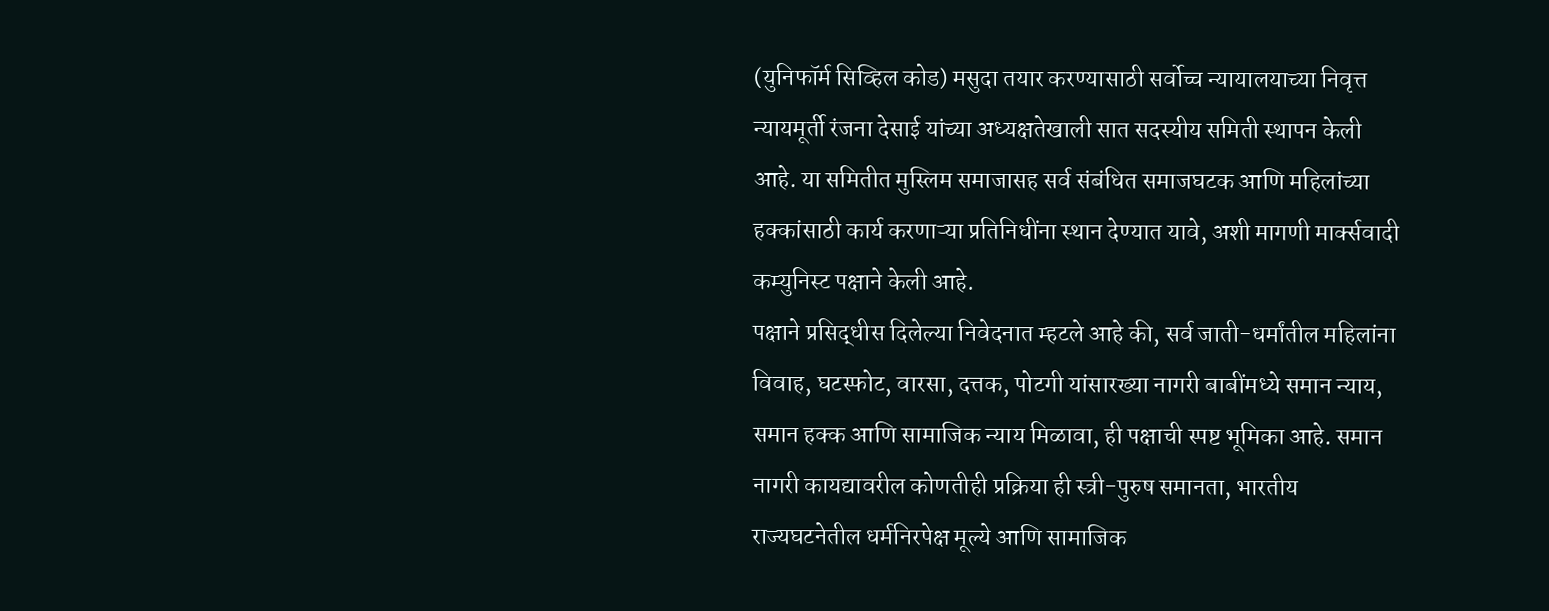(युनिफॉर्म सिव्हिल कोड) मसुदा तयार करण्यासाठी सर्वोच्च न्यायालयाच्या निवृत्त न्यायमूर्ती रंजना देसाई यांच्या अध्यक्षतेखाली सात सदस्यीय समिती स्थापन केली आहे. या समितीत मुस्लिम समाजासह सर्व संबंधित समाजघटक आणि महिलांच्या हक्कांसाठी कार्य करणाऱ्या प्रतिनिधींना स्थान देण्यात यावे, अशी मागणी मार्क्सवादी कम्युनिस्ट पक्षाने केली आहे.
पक्षाने प्रसिद्धीस दिलेल्या निवेदनात म्हटले आहे की, सर्व जाती-धर्मांतील महिलांना विवाह, घटस्फोट, वारसा, दत्तक, पोटगी यांसारख्या नागरी बाबींमध्ये समान न्याय, समान हक्क आणि सामाजिक न्याय मिळावा, ही पक्षाची स्पष्ट भूमिका आहे. समान नागरी कायद्यावरील कोणतीही प्रक्रिया ही स्त्री-पुरुष समानता, भारतीय राज्यघटनेतील धर्मनिरपेक्ष मूल्ये आणि सामाजिक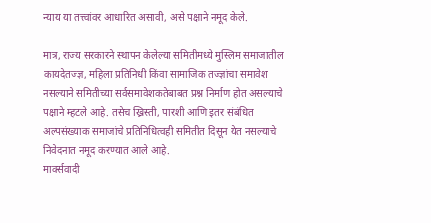न्याय या तत्त्वांवर आधारित असावी, असे पक्षाने नमूद केले.

मात्र, राज्य सरकारने स्थापन केलेल्या समितीमध्ये मुस्लिम समाजातील कायदेतज्ज्ञ, महिला प्रतिनिधी किंवा सामाजिक तज्ज्ञांचा समावेश नसल्याने समितीच्या सर्वसमावेशकतेबाबत प्रश्न निर्माण होत असल्याचे पक्षाने म्हटले आहे. तसेच ख्रिस्ती, पारशी आणि इतर संबंधित अल्पसंख्याक समाजांचे प्रतिनिधित्वही समितीत दिसून येत नसल्याचे निवेदनात नमूद करण्यात आले आहे.
मार्क्सवादी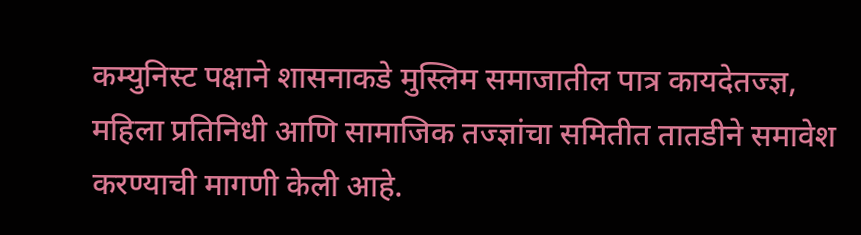कम्युनिस्ट पक्षाने शासनाकडे मुस्लिम समाजातील पात्र कायदेतज्ज्ञ, महिला प्रतिनिधी आणि सामाजिक तज्ज्ञांचा समितीत तातडीने समावेश करण्याची मागणी केली आहे.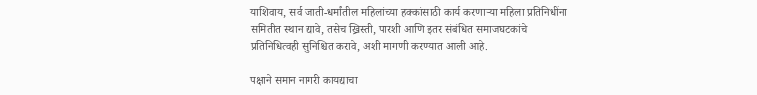याशिवाय, सर्व जाती-धर्मांतील महिलांच्या हक्कांसाठी कार्य करणाऱ्या महिला प्रतिनिधींना समितीत स्थान द्यावे, तसेच ख्रिस्ती, पारशी आणि इतर संबंधित समाजघटकांचे प्रतिनिधित्वही सुनिश्चित करावे, अशी मागणी करण्यात आली आहे.

पक्षाने समान नागरी कायद्याचा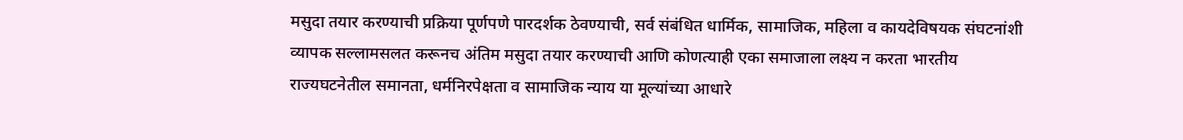मसुदा तयार करण्याची प्रक्रिया पूर्णपणे पारदर्शक ठेवण्याची, सर्व संबंधित धार्मिक, सामाजिक, महिला व कायदेविषयक संघटनांशी व्यापक सल्लामसलत करूनच अंतिम मसुदा तयार करण्याची आणि कोणत्याही एका समाजाला लक्ष्य न करता भारतीय राज्यघटनेतील समानता, धर्मनिरपेक्षता व सामाजिक न्याय या मूल्यांच्या आधारे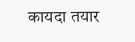कायदा तयार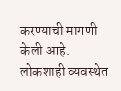करण्याची मागणी केली आहे.
लोकशाही व्यवस्थेत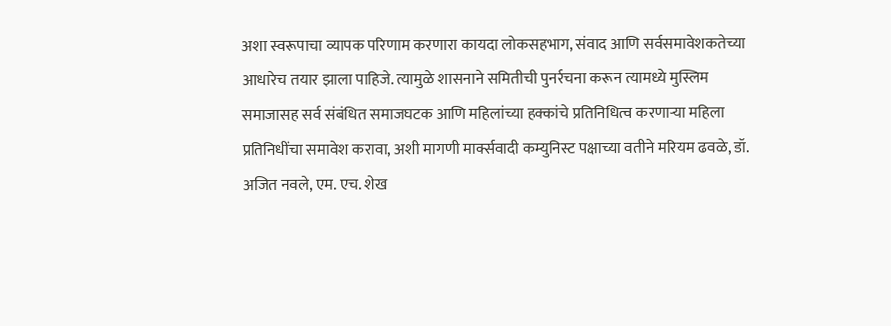अशा स्वरूपाचा व्यापक परिणाम करणारा कायदा लोकसहभाग, संवाद आणि सर्वसमावेशकतेच्या आधारेच तयार झाला पाहिजे. त्यामुळे शासनाने समितीची पुनर्रचना करून त्यामध्ये मुस्लिम समाजासह सर्व संबंधित समाजघटक आणि महिलांच्या हक्कांचे प्रतिनिधित्व करणाऱ्या महिला प्रतिनिधींचा समावेश करावा, अशी मागणी मार्क्सवादी कम्युनिस्ट पक्षाच्या वतीने मरियम ढवळे, डॉ. अजित नवले, एम. एच. शेख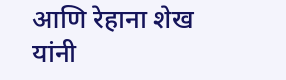आणि रेहाना शेख यांनी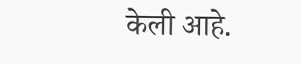केली आहे.